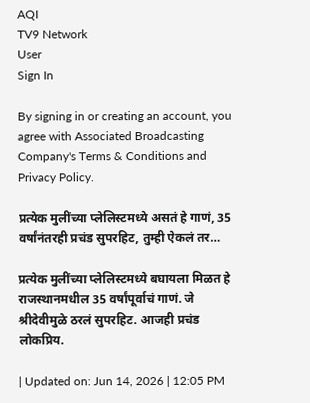AQI
TV9 Network
User
Sign In

By signing in or creating an account, you agree with Associated Broadcasting Company's Terms & Conditions and Privacy Policy.

प्रत्येक मुलींच्या प्लेलिस्टमध्ये असतं हे गाणं, 35 वर्षांनंतरही प्रचंड सुपरहिट, तुम्ही ऐकलं तर…

प्रत्येक मुलींच्या प्लेलिस्टमध्ये बघायला मिळत हे राजस्थानमधील 35 वर्षांपूर्वाचं गाणं. जे श्रीदेवीमुळे ठरलं सुपरहिट. आजही प्रचंड लोकप्रिय.

| Updated on: Jun 14, 2026 | 12:05 PM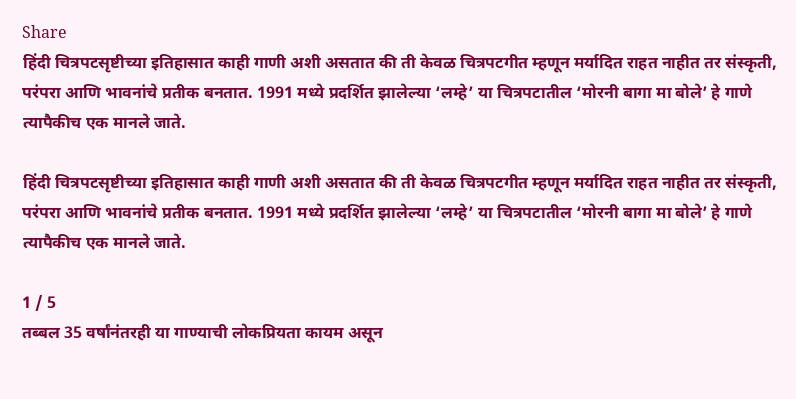Share
हिंदी चित्रपटसृष्टीच्या इतिहासात काही गाणी अशी असतात की ती केवळ चित्रपटगीत म्हणून मर्यादित राहत नाहीत तर संस्कृती, परंपरा आणि भावनांचे प्रतीक बनतात. 1991 मध्ये प्रदर्शित झालेल्या ‘लम्हे’ या चित्रपटातील ‘मोरनी बागा मा बोले’ हे गाणे त्यापैकीच एक मानले जाते.

हिंदी चित्रपटसृष्टीच्या इतिहासात काही गाणी अशी असतात की ती केवळ चित्रपटगीत म्हणून मर्यादित राहत नाहीत तर संस्कृती, परंपरा आणि भावनांचे प्रतीक बनतात. 1991 मध्ये प्रदर्शित झालेल्या ‘लम्हे’ या चित्रपटातील ‘मोरनी बागा मा बोले’ हे गाणे त्यापैकीच एक मानले जाते.

1 / 5
तब्बल 35 वर्षांनंतरही या गाण्याची लोकप्रियता कायम असून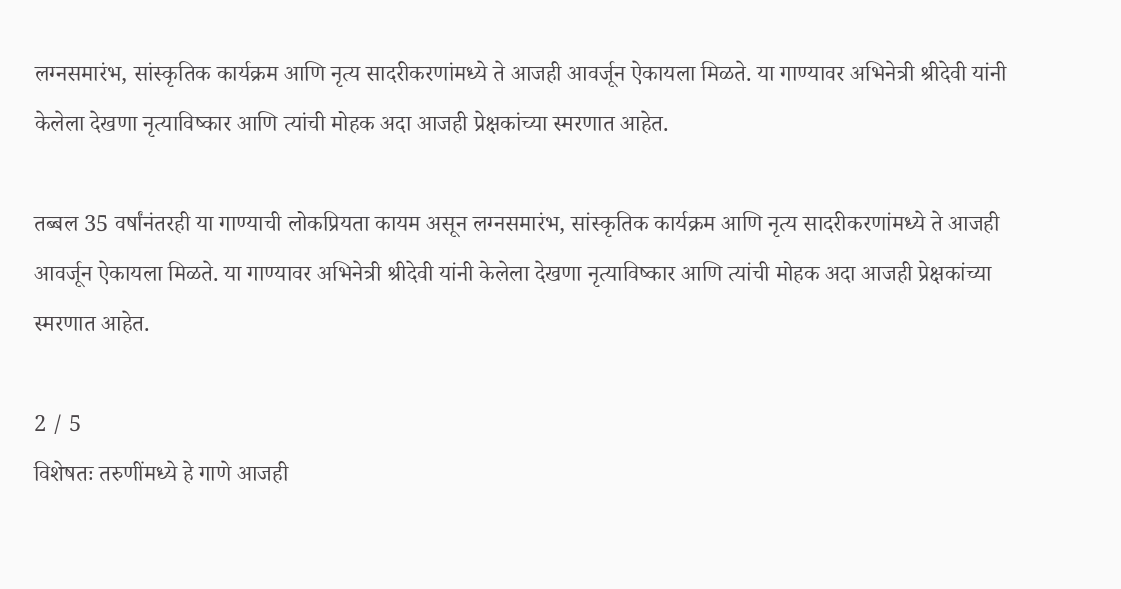लग्नसमारंभ, सांस्कृतिक कार्यक्रम आणि नृत्य सादरीकरणांमध्ये ते आजही आवर्जून ऐकायला मिळते. या गाण्यावर अभिनेत्री श्रीदेवी यांनी केलेला देखणा नृत्याविष्कार आणि त्यांची मोहक अदा आजही प्रेक्षकांच्या स्मरणात आहेत.

तब्बल 35 वर्षांनंतरही या गाण्याची लोकप्रियता कायम असून लग्नसमारंभ, सांस्कृतिक कार्यक्रम आणि नृत्य सादरीकरणांमध्ये ते आजही आवर्जून ऐकायला मिळते. या गाण्यावर अभिनेत्री श्रीदेवी यांनी केलेला देखणा नृत्याविष्कार आणि त्यांची मोहक अदा आजही प्रेक्षकांच्या स्मरणात आहेत.

2 / 5
विशेषतः तरुणींमध्ये हे गाणे आजही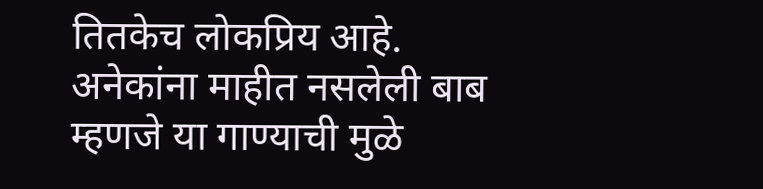तितकेच लोकप्रिय आहे. अनेकांना माहीत नसलेली बाब म्हणजे या गाण्याची मुळे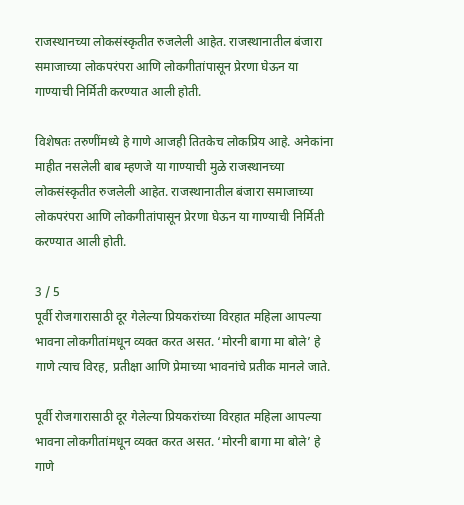राजस्थानच्या लोकसंस्कृतीत रुजलेली आहेत. राजस्थानातील बंजारा समाजाच्या लोकपरंपरा आणि लोकगीतांपासून प्रेरणा घेऊन या गाण्याची निर्मिती करण्यात आली होती.

विशेषतः तरुणींमध्ये हे गाणे आजही तितकेच लोकप्रिय आहे. अनेकांना माहीत नसलेली बाब म्हणजे या गाण्याची मुळे राजस्थानच्या लोकसंस्कृतीत रुजलेली आहेत. राजस्थानातील बंजारा समाजाच्या लोकपरंपरा आणि लोकगीतांपासून प्रेरणा घेऊन या गाण्याची निर्मिती करण्यात आली होती.

3 / 5
पूर्वी रोजगारासाठी दूर गेलेल्या प्रियकरांच्या विरहात महिला आपल्या भावना लोकगीतांमधून व्यक्त करत असत. ‘मोरनी बागा मा बोले’ हे गाणे त्याच विरह, प्रतीक्षा आणि प्रेमाच्या भावनांचे प्रतीक मानले जाते.

पूर्वी रोजगारासाठी दूर गेलेल्या प्रियकरांच्या विरहात महिला आपल्या भावना लोकगीतांमधून व्यक्त करत असत. ‘मोरनी बागा मा बोले’ हे गाणे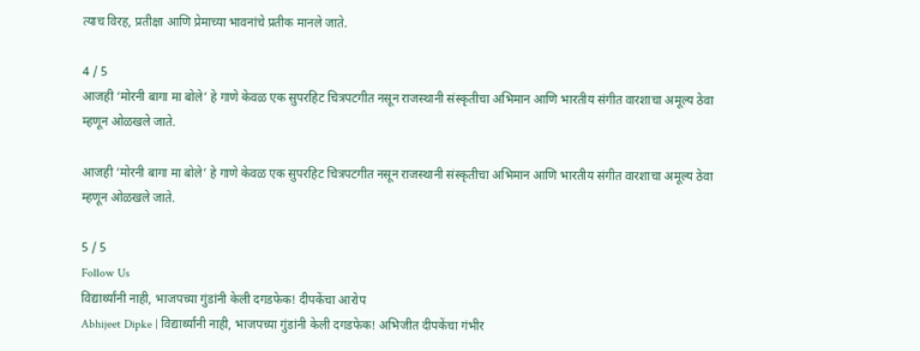त्याच विरह, प्रतीक्षा आणि प्रेमाच्या भावनांचे प्रतीक मानले जाते.

4 / 5
आजही ‘मोरनी बागा मा बोले’ हे गाणे केवळ एक सुपरहिट चित्रपटगीत नसून राजस्थानी संस्कृतीचा अभिमान आणि भारतीय संगीत वारशाचा अमूल्य ठेवा म्हणून ओळखले जाते.

आजही ‘मोरनी बागा मा बोले’ हे गाणे केवळ एक सुपरहिट चित्रपटगीत नसून राजस्थानी संस्कृतीचा अभिमान आणि भारतीय संगीत वारशाचा अमूल्य ठेवा म्हणून ओळखले जाते.

5 / 5
Follow Us
विद्यार्थ्यांनी नाही, भाजपच्या गुंडांनी केली दगडफेक! दीपकेंचा आरोप
Abhijeet Dipke | विद्यार्थ्यांनी नाही, भाजपच्या गुंडांनी केली दगडफेक! अभिजीत दीपकेंचा गंभीर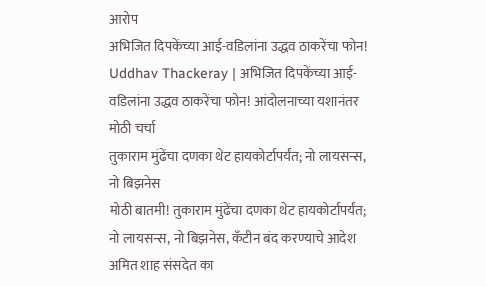आरोप
अभिजित दिपकेंच्या आई-वडिलांना उद्धव ठाकरेंचा फोन!
Uddhav Thackeray | अभिजित दिपकेंच्या आई-वडिलांना उद्धव ठाकरेंचा फोन! आंदोलनाच्या यशानंतर मोठी चर्चा
तुकाराम मुंढेंचा दणका थेट हायकोर्टापर्यंत; नो लायसन्स, नो बिझनेस
मोठी बातमी! तुकाराम मुंढेंचा दणका थेट हायकोर्टापर्यंत; नो लायसन्स, नो बिझनेस, कँटीन बंद करण्याचे आदेश
अमित शाह संसदेत का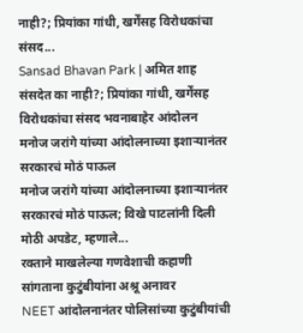नाही?; प्रियांका गांधी, खर्गेंसह विरोधकांचा संसद...
Sansad Bhavan Park | अमित शाह संसदेत का नाही?; प्रियांका गांधी, खर्गेंसह विरोधकांचा संसद भवनाबाहेर आंदोलन
मनोज जरांगे यांच्या आंदोलनाच्या इशाऱ्यानंतर सरकारचं मोठं पाऊल
मनोज जरांगे यांच्या आंदोलनाच्या इशाऱ्यानंतर सरकारचं मोठं पाऊल; विखे पाटलांनी दिली मोठी अपडेट, म्हणाले...
रक्ताने माखलेल्या गणवेशाची कहाणी सांगताना कुटुंबीयांना अश्रू अनावर
NEET आंदोलनानंतर पोलिसांच्या कुटुंबीयांची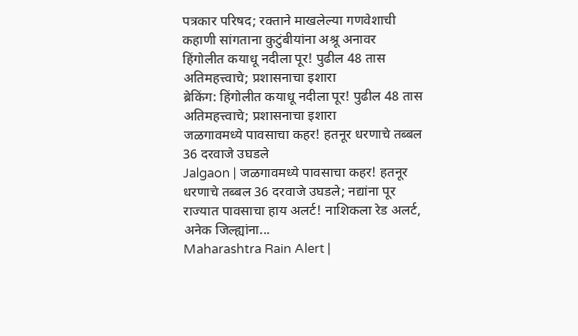पत्रकार परिषद; रक्ताने माखलेल्या गणवेशाची कहाणी सांगताना कुटुंबीयांना अश्रू अनावर
हिंगोलीत कयाधू नदीला पूर! पुढील 48 तास अतिमहत्त्वाचे; प्रशासनाचा इशारा
ब्रेकिंग: हिंगोलीत कयाधू नदीला पूर! पुढील 48 तास अतिमहत्त्वाचे; प्रशासनाचा इशारा
जळगावमध्ये पावसाचा कहर! हतनूर धरणाचे तब्बल 36 दरवाजे उघडले
Jalgaon | जळगावमध्ये पावसाचा कहर! हतनूर धरणाचे तब्बल 36 दरवाजे उघडले; नद्यांना पूर
राज्यात पावसाचा हाय अलर्ट! नाशिकला रेड अलर्ट, अनेक जिल्ह्यांना...
Maharashtra Rain Alert |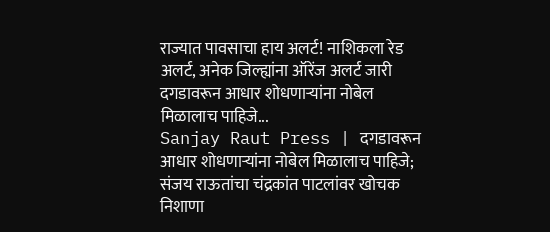राज्यात पावसाचा हाय अलर्ट! नाशिकला रेड अलर्ट, अनेक जिल्ह्यांना ऑरेंज अलर्ट जारी
दगडावरून आधार शोधणाऱ्यांना नोबेल मिळालाच पाहिजे...
Sanjay Raut Press | दगडावरून आधार शोधणाऱ्यांना नोबेल मिळालाच पाहिजे; संजय राऊतांचा चंद्रकांत पाटलांवर खोचक निशाणा